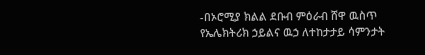-በኦሮሚያ ክልል ደቡብ ምዕራብ ሸዋ ዉስጥ የኤሌክትሪክ ኃይልና ዉኃ ለተከታታይ ሳምንታት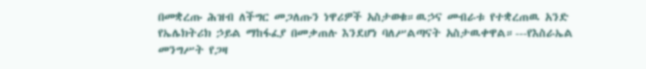በመቋረጡ ሕዝብ ለችግር መጋለጡን ነዋሪዎች አስታወቁ።ዉኃና መብራቱ የተቋረጠዉ አንድ የኤሌክትሪክ ኃይል ማከፋፈያ በመቃጠሉ እንደሆነ ባለሥልጣናት አስታዉቀዋል።---የእስራኤል መንግሥት የጋዛ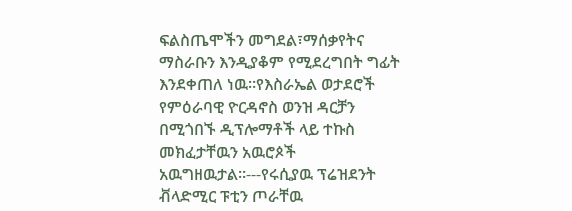ፍልስጤሞችን መግደል፣ማሰቃየትና ማስራቡን እንዲያቆም የሚደረግበት ግፊት እንደቀጠለ ነዉ።የእስራኤል ወታደሮች የምዕራባዊ ዮርዳኖስ ወንዝ ዳርቻን በሚጎበኙ ዲፕሎማቶች ላይ ተኩስ መክፈታቸዉን አዉሮጶች አዉግዘዉታል።---የሩሲያዉ ፕሬዝደንት ቭላድሚር ፑቲን ጦራቸዉ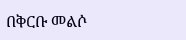በቅርቡ መልሶ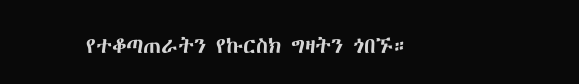የተቆጣጠራትን የኩርስክ ግዛትን ጎበኙ።